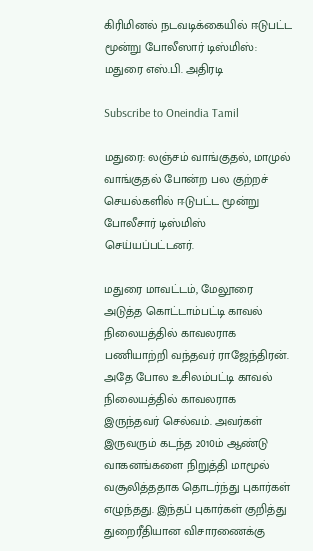கிரிமினல் நடவடிக்கையில் ஈடுபட்ட மூன்று போலீஸார் டிஸ்மிஸ்: மதுரை எஸ்.பி. அதிரடி

Subscribe to Oneindia Tamil

மதுரை: லஞ்சம் வாங்குதல், மாமுல் வாங்குதல் போன்ற பல குற்றச் செயல்களில் ஈடுபட்ட மூன்று போலீசார் டிஸ்மிஸ் செய்யப்பட்டனர்.

மதுரை மாவட்டம், மேலூரை அடுத்த கொட்டாம்பட்டி காவல் நிலையத்தில் காவலராக பணியாற்றி வந்தவர் ராஜேந்திரன். அதே போல உசிலம்பட்டி காவல் நிலையத்தில் காவலராக இருந்தவர் செல்வம். அவர்கள் இருவரும் கடந்த 2010ம் ஆண்டு வாகனங்களை நிறுத்தி மாமூல் வசூலித்ததாக தொடர்ந்து புகார்கள் எழுந்தது. இந்தப் புகார்கள் குறித்து துறைரீதியான விசாரணைக்கு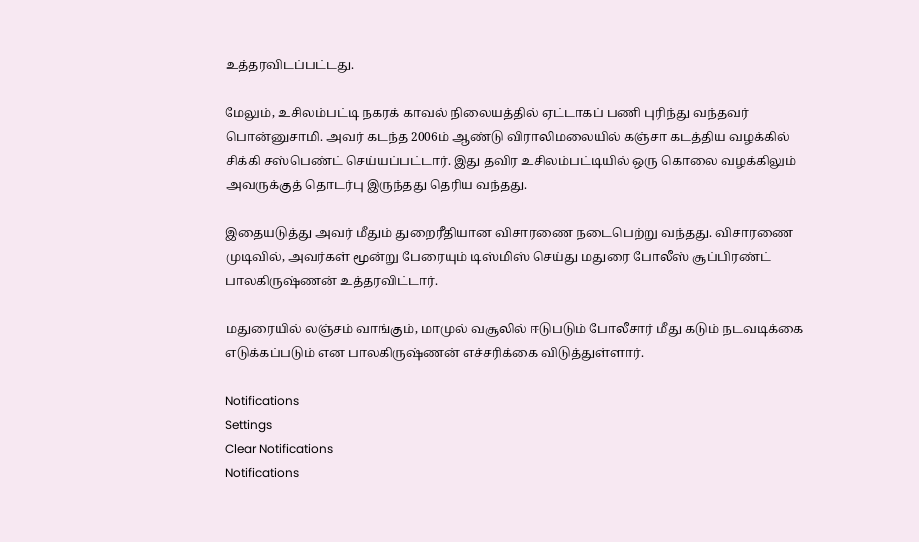உத்தரவிடப்பட்டது.

மேலும், உசிலம்பட்டி நகரக் காவல் நிலையத்தில் ஏட்டாகப் பணி புரிந்து வந்தவர் பொன்னுசாமி. அவர் கடந்த 2006ம் ஆண்டு விராலிமலையில் கஞ்சா கடத்திய வழக்கில் சிக்கி சஸ்பெண்ட் செய்யப்பட்டார். இது தவிர உசிலம்பட்டியில் ஒரு கொலை வழக்கிலும் அவருக்குத் தொடர்பு இருந்தது தெரிய வந்தது.

இதையடுத்து அவர் மீதும் துறைரீதியான விசாரணை நடைபெற்று வந்தது. விசாரணை முடிவில், அவர்கள் மூன்று பேரையும் டிஸ்மிஸ் செய்து மதுரை போலீஸ் சூப்பிரண்ட் பாலகிருஷ்ணன் உத்தரவிட்டார்.

மதுரையில் லஞ்சம் வாங்கும், மாமுல் வசூலில் ஈடுபடும் போலீசார் மீது கடும் நடவடிக்கை எடுக்கப்படும் என பாலகிருஷ்ணன் எச்சரிக்கை விடுத்துள்ளார்.

Notifications
Settings
Clear Notifications
Notifications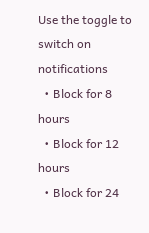Use the toggle to switch on notifications
  • Block for 8 hours
  • Block for 12 hours
  • Block for 24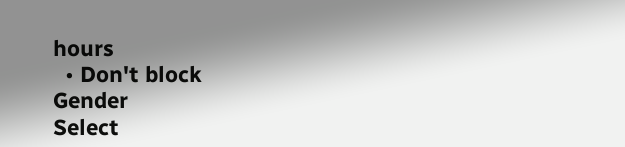hours
  • Don't block
Gender
Select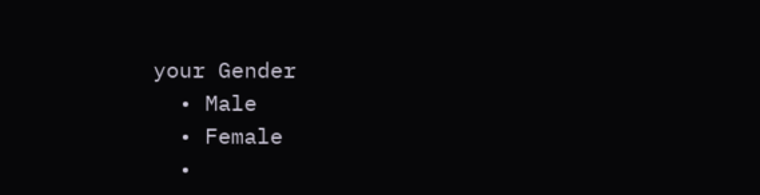your Gender
  • Male
  • Female
  •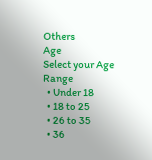Others
Age
Select your Age Range
  • Under 18
  • 18 to 25
  • 26 to 35
  • 36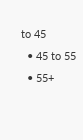to 45
  • 45 to 55
  • 55+